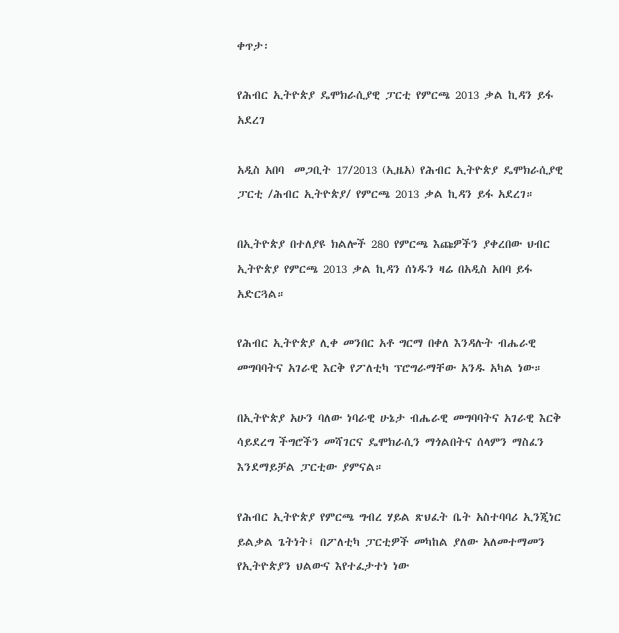ቀጥታ፡

የሕብር ኢትዮጵያ ዴሞክራሲያዊ ፓርቲ የምርጫ 2013 ቃል ኪዳን ይፋ አደረገ

አዲስ አበባ  መጋቢት 17/2013 (ኢዜአ) የሕብር ኢትዮጵያ ዴሞክራሲያዊ ፓርቲ /ሕብር ኢትዮጵያ/ የምርጫ 2013 ቃል ኪዳን ይፋ አደረገ።

በኢትዮጵያ በተለያዩ ክልሎች 280 የምርጫ እጩዎችን ያቀረበው ህብር ኢትዮጵያ የምርጫ 2013 ቃል ኪዳን ሰነዱን ዛሬ በአዲስ አበባ ይፋ አድርጓል።

የሕብር ኢትዮጵያ ሊቀ መንበር አቶ ግርማ በቀለ እንዳሉት ብሔራዊ መግባባትና አገራዊ እርቅ የፖለቲካ ፕሮግራማቸው አንዱ አካል ነው።

በኢትዮጵያ አሁን ባለው ነባራዊ ሁኔታ ብሔራዊ መግባባትና አገራዊ እርቅ ሳይደረግ ችግሮችን መሻገርና ዴሞክራሲን ማጎልበትና ሰላምን ማስፈን እንደማይቻል ፓርቲው ያምናል።

የሕብር ኢትዮጵያ የምርጫ ግብረ ሃይል ጽህፈት ቤት አስተባባሪ ኢንጂነር ይልቃል ጌትነት፤ በፖለቲካ ፓርቲዎች መካከል ያለው አለመተማመን የኢትዮጵያን ህልውና እየተፈታተነ ነው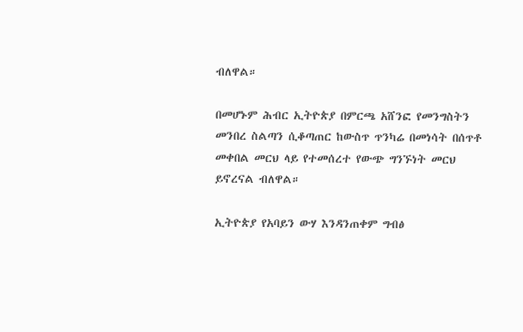ብለዋል።

በመሆኑም ሕብር ኢትዮጵያ በምርጫ አሸንፎ የመንግስትን መንበረ ስልጣን ሲቆጣጠር ከውስጥ ጥንካሬ በመነሳት በሰጥቶ መቀበል መርህ ላይ የተመሰረተ የውጭ ግንኙነት መርህ ይኖረናል ብለዋል።

ኢትዮጵያ የአባይን ውሃ እንዳንጠቀም ግብፅ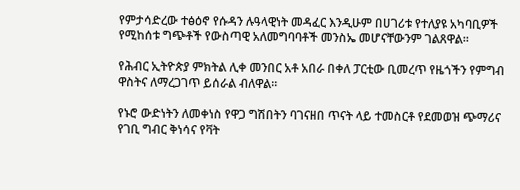የምታሳድረው ተፅዕኖ የሱዳን ሉዓላዊነት መዳፈር እንዲሁም በሀገሪቱ የተለያዩ አካባቢዎች የሚከሰቱ ግጭቶች የውስጣዊ አለመግባባቶች መንስኤ መሆናቸውንም ገልጸዋል።

የሕብር ኢትዮጵያ ምክትል ሊቀ መንበር አቶ አበራ በቀለ ፓርቲው ቢመረጥ የዜጎችን የምግብ ዋስትና ለማረጋገጥ ይሰራል ብለዋል።

የኑሮ ውድነትን ለመቀነስ የዋጋ ግሽበትን ባገናዘበ ጥናት ላይ ተመስርቶ የደመወዝ ጭማሪና የገቢ ግብር ቅነሳና የቫት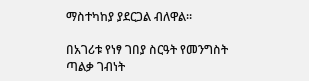ማስተካከያ ያደርጋል ብለዋል።

በአገሪቱ የነፃ ገበያ ስርዓት የመንግስት ጣልቃ ገብነት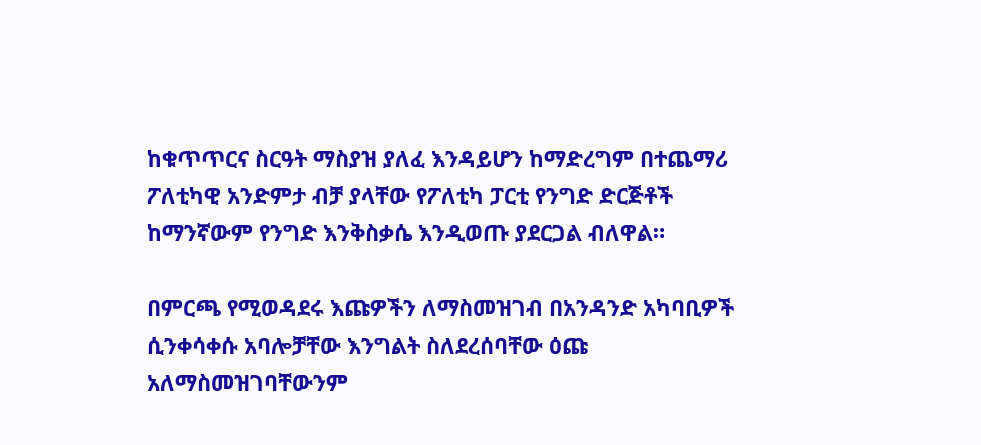ከቁጥጥርና ስርዓት ማስያዝ ያለፈ እንዳይሆን ከማድረግም በተጨማሪ ፖለቲካዊ አንድምታ ብቻ ያላቸው የፖለቲካ ፓርቲ የንግድ ድርጅቶች ከማንኛውም የንግድ እንቅስቃሴ እንዲወጡ ያደርጋል ብለዋል።

በምርጫ የሚወዳደሩ እጩዎችን ለማስመዝገብ በአንዳንድ አካባቢዎች ሲንቀሳቀሱ አባሎቻቸው እንግልት ስለደረሰባቸው ዕጩ አለማስመዝገባቸውንም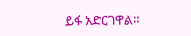ይፋ አድርገዋል።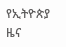የኢትዮጵያ ዜና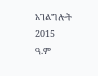አገልግሎት
2015
ዓ.ም